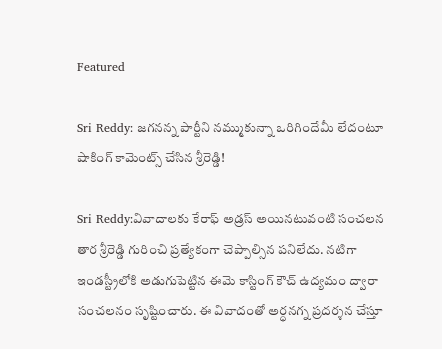Featured

Sri Reddy: జగనన్న పార్టీని నమ్ముకున్నా ఒరిగిందేమీ లేదంటూ షాకింగ్ కామెంట్స్ చేసిన శ్రీరెడ్డి!

Sri Reddy:వివాదాలకు కేరాఫ్ అడ్రస్ అయినటువంటి సంచలన తార శ్రీరెడ్డి గురించి ప్రత్యేకంగా చెప్పాల్సిన పనిలేదు. నటిగా ఇండస్ట్రీలోకి అడుగుపెట్టిన ఈమె కాస్టింగ్ కౌచ్ ఉద్యమం ద్వారా సంచలనం సృష్టించారు. ఈ వివాదంతో అర్ధనగ్న ప్రదర్శన చేస్తూ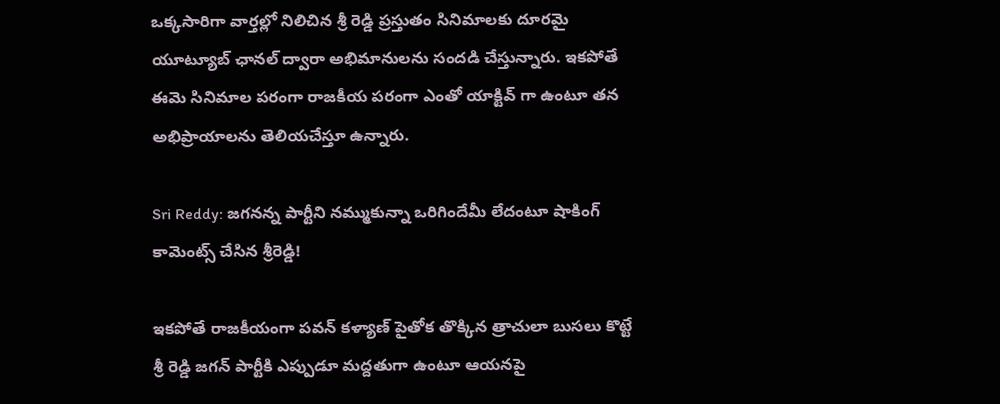ఒక్కసారిగా వార్తల్లో నిలిచిన శ్రీ రెడ్డి ప్రస్తుతం సినిమాలకు దూరమై యూట్యూబ్ ఛానల్ ద్వారా అభిమానులను సందడి చేస్తున్నారు. ఇకపోతే ఈమె సినిమాల పరంగా రాజకీయ పరంగా ఎంతో యాక్టివ్ గా ఉంటూ తన అభిప్రాయాలను తెలియచేస్తూ ఉన్నారు.

Sri Reddy: జగనన్న పార్టీని నమ్ముకున్నా ఒరిగిందేమీ లేదంటూ షాకింగ్ కామెంట్స్ చేసిన శ్రీరెడ్డి!

ఇకపోతే రాజకీయంగా పవన్ కళ్యాణ్ పైతోక తొక్కిన త్రాచులా బుసలు కొట్టే శ్రీ రెడ్డి జగన్ పార్టీకి ఎప్పుడూ మద్దతుగా ఉంటూ ఆయనపై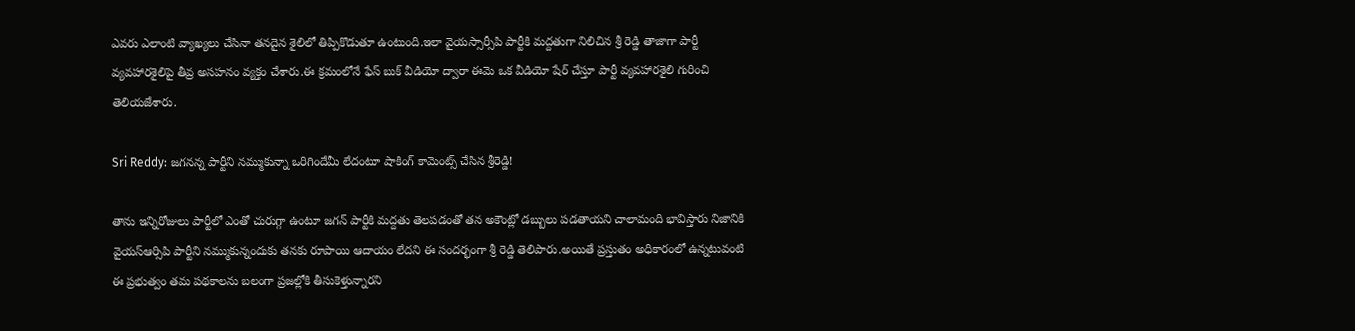ఎవరు ఎలాంటి వ్యాఖ్యలు చేసినా తనదైన శైలిలో తిప్పికొడుతూ ఉంటుంది.ఇలా వైయస్సార్సీపి పార్టీకి మద్దతుగా నిలిచిన శ్రీ రెడ్డి తాజాగా పార్టీ వ్యవహారశైలిపై తీవ్ర అసహనం వ్యక్తం చేశారు.ఈ క్రమంలోనే ఫేస్ బుక్ వీడియో ద్వారా ఈమె ఒక వీడియో షేర్ చేస్తూ పార్టీ వ్యవహారశైలి గురించి తెలియజేశారు.

Sri Reddy: జగనన్న పార్టీని నమ్ముకున్నా ఒరిగిందేమీ లేదంటూ షాకింగ్ కామెంట్స్ చేసిన శ్రీరెడ్డి!

తాను ఇన్నిరోజులు పార్టీలో ఎంతో చురుగ్గా ఉంటూ జగన్ పార్టీకి మద్దతు తెలపడంతో తన అకౌంట్లో డబ్బులు పడతాయని చాలామంది భావిస్తారు నిజానికి వైయస్ఆర్సిపి పార్టీని నమ్ముకున్నందుకు తనకు రూపాయి ఆదాయం లేదని ఈ సందర్భంగా శ్రీ రెడ్డి తెలిపారు.అయితే ప్రస్తుతం అధికారంలో ఉన్నటువంటి ఈ ప్రభుత్వం తమ పథకాలను బలంగా ప్రజల్లోకి తీసుకెళ్తున్నారని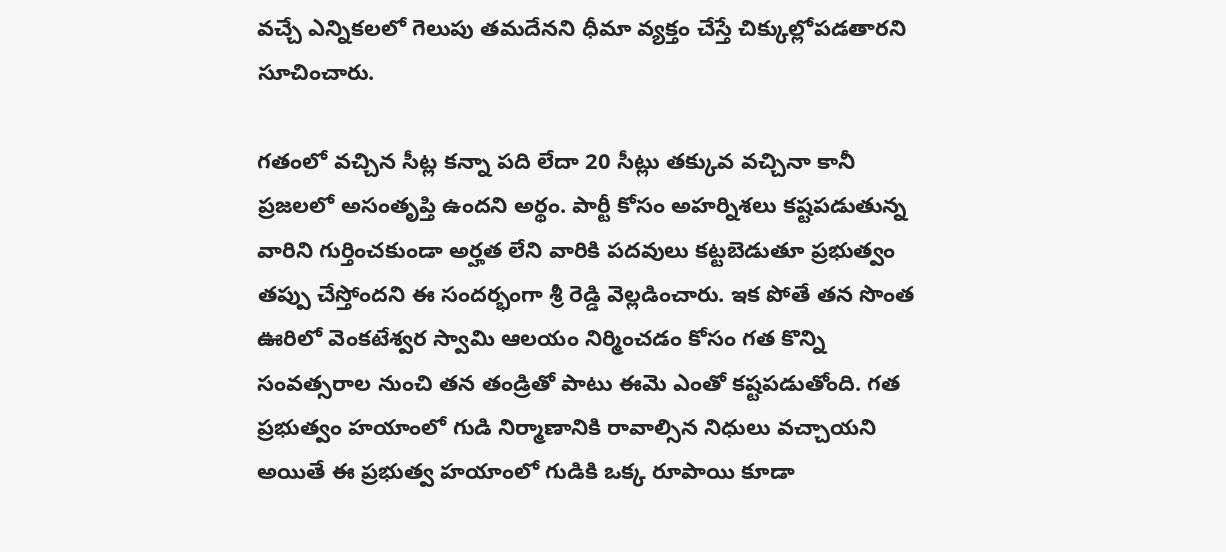వచ్చే ఎన్నికలలో గెలుపు తమదేనని ధీమా వ్యక్తం చేస్తే చిక్కుల్లోపడతారని సూచించారు.

గతంలో వచ్చిన సీట్ల కన్నా పది లేదా 20 సీట్లు తక్కువ వచ్చినా కానీ ప్రజలలో అసంతృప్తి ఉందని అర్థం. పార్టీ కోసం అహర్నిశలు కష్టపడుతున్న వారిని గుర్తించకుండా అర్హత లేని వారికి పదవులు కట్టబెడుతూ ప్రభుత్వం తప్పు చేస్తోందని ఈ సందర్భంగా శ్రీ రెడ్డి వెల్లడించారు. ఇక పోతే తన సొంత ఊరిలో వెంకటేశ్వర స్వామి ఆలయం నిర్మించడం కోసం గత కొన్ని సంవత్సరాల నుంచి తన తండ్రితో పాటు ఈమె ఎంతో కష్టపడుతోంది. గత ప్రభుత్వం హయాంలో గుడి నిర్మాణానికి రావాల్సిన నిధులు వచ్చాయని అయితే ఈ ప్రభుత్వ హయాంలో గుడికి ఒక్క రూపాయి కూడా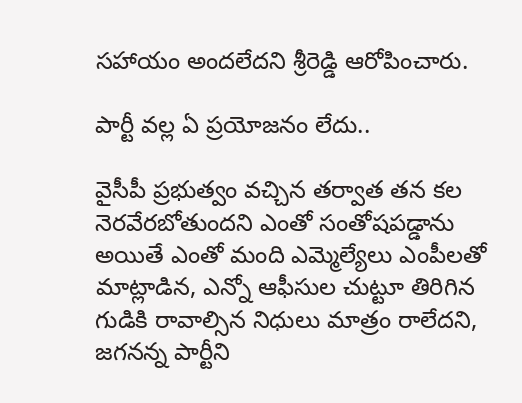సహాయం అందలేదని శ్రీరెడ్డి ఆరోపించారు.

పార్టీ వల్ల ఏ ప్రయోజనం లేదు..

వైసీపీ ప్రభుత్వం వచ్చిన తర్వాత తన కల నెరవేరబోతుందని ఎంతో సంతోషపడ్డాను అయితే ఎంతో మంది ఎమ్మెల్యేలు ఎంపీలతో మాట్లాడిన, ఎన్నో ఆఫీసుల చుట్టూ తిరిగిన గుడికి రావాల్సిన నిధులు మాత్రం రాలేదని, జగనన్న పార్టీని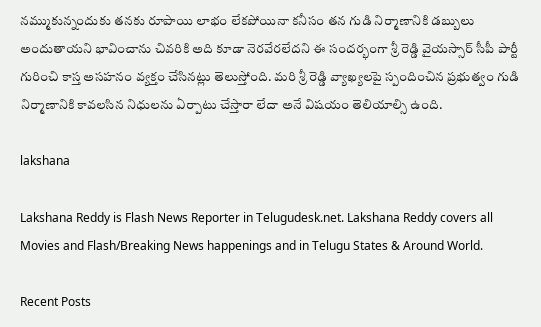నమ్ముకున్నందుకు తనకు రూపాయి లాభం లేకపోయినా కనీసం తన గుడి నిర్మాణానికి డబ్బులు అందుతాయని భావించాను చివరికి అది కూడా నెరవేరలేదని ఈ సందర్భంగా శ్రీ రెడ్డి వైయస్సార్ సీపీ పార్టీ గురించి కాస్త అసహనం వ్యక్తం చేసినట్లు తెలుస్తోంది. మరి శ్రీ రెడ్డి వ్యాఖ్యలపై స్పందించిన ప్రభుత్వం గుడి నిర్మాణానికి కావలసిన నిధులను ఏర్పాటు చేస్తారా లేదా అనే విషయం తెలియాల్సి ఉంది.

lakshana

Lakshana Reddy is Flash News Reporter in Telugudesk.net. Lakshana Reddy covers all Movies and Flash/Breaking News happenings and in Telugu States & Around World.

Recent Posts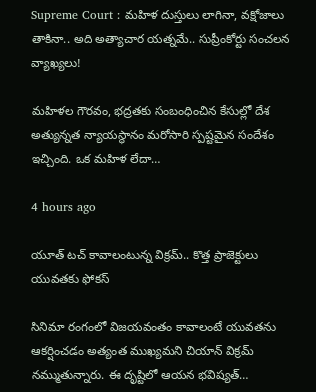Supreme Court : మహిళ దుస్తులు లాగినా, వక్షోజాలు తాకినా.. అది అత్యాచార యత్నమే.. సుప్రీంకోర్టు సంచలన వ్యాఖ్యలు!

మహిళల గౌరవం, భద్రతకు సంబంధించిన కేసుల్లో దేశ అత్యున్నత న్యాయస్థానం మరోసారి స్పష్టమైన సందేశం ఇచ్చింది. ఒక మహిళ లేదా…

4 hours ago

యూత్ టచ్ కావాలంటున్న విక్రమ్.. కొత్త ప్రాజెక్టులు యువతకు ఫోకస్

సినిమా రంగంలో విజయవంతం కావాలంటే యువతను ఆకర్షించడం అత్యంత ముఖ్యమని చియాన్ విక్రమ్ నమ్ముతున్నారు. ఈ దృష్టిలో ఆయన భవిష్యత్…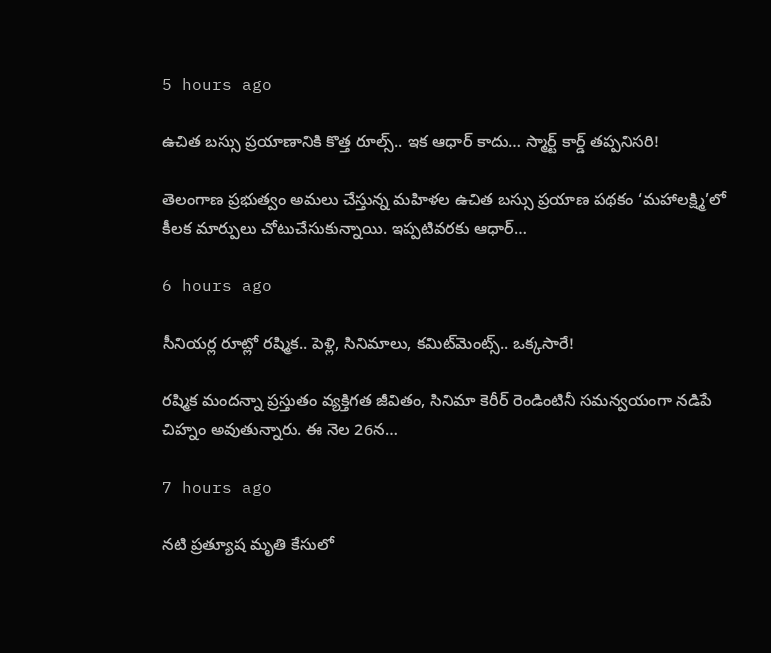5 hours ago

ఉచిత బస్సు ప్రయాణానికి కొత్త రూల్స్.. ఇక ఆధార్ కాదు… స్మార్ట్ కార్డ్ తప్పనిసరి!

తెలంగాణ ప్రభుత్వం అమలు చేస్తున్న మహిళల ఉచిత బస్సు ప్రయాణ పథకం ‘మహాలక్ష్మి’లో కీలక మార్పులు చోటుచేసుకున్నాయి. ఇప్పటివరకు ఆధార్…

6 hours ago

సీనియర్ల రూట్లో రష్మిక.. పెళ్లి, సినిమాలు, కమిట్‌మెంట్స్.. ఒక్కసారే!

రష్మిక మందన్నా ప్రస్తుతం వ్యక్తిగత జీవితం, సినిమా కెరీర్ రెండింటినీ సమన్వయంగా నడిపే చిహ్నం అవుతున్నారు. ఈ నెల 26న…

7 hours ago

నటి ప్రత్యూష మృతి కేసులో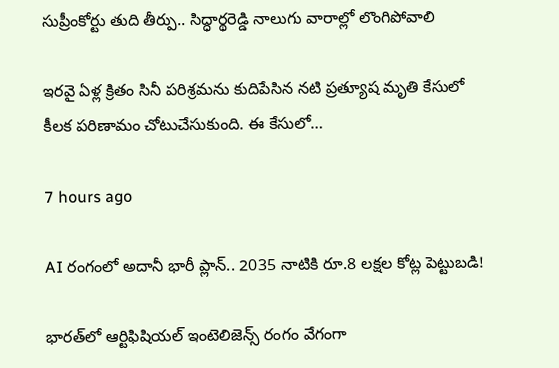సుప్రీంకోర్టు తుది తీర్పు.. సిద్ధార్థరెడ్డి నాలుగు వారాల్లో లొంగిపోవాలి

ఇరవై ఏళ్ల క్రితం సినీ పరిశ్రమను కుదిపేసిన నటి ప్రత్యూష మృతి కేసులో కీలక పరిణామం చోటుచేసుకుంది. ఈ కేసులో…

7 hours ago

AI రంగంలో అదానీ భారీ ప్లాన్.. 2035 నాటికి రూ.8 లక్షల కోట్ల పెట్టుబడి!

భారత్‌లో ఆర్టిఫిషియల్ ఇంటెలిజెన్స్ రంగం వేగంగా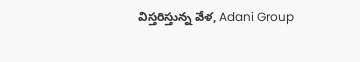విస్తరిస్తున్న వేళ, Adani Group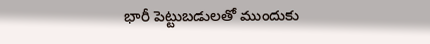భారీ పెట్టుబడులతో ముందుకు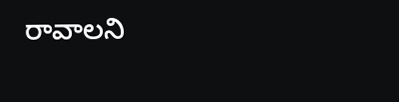రావాలని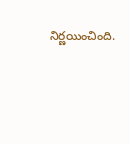నిర్ణయించింది.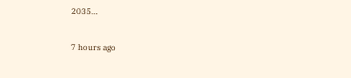2035…

7 hours ago